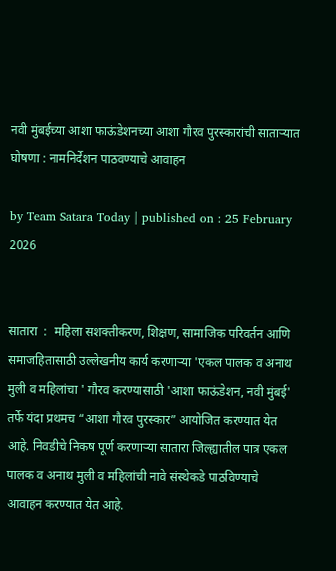नवी मुंबईच्या आशा फाऊंडेशनच्या आशा गौरव पुरस्कारांची साताऱ्यात घोषणा : नामनिर्देशन पाठवण्याचे आवाहन

by Team Satara Today | published on : 25 February 2026


सातारा  :  महिला सशक्तीकरण, शिक्षण, सामाजिक परिवर्तन आणि समाजहितासाठी उल्लेखनीय कार्य करणाऱ्या 'एकल पालक व अनाथ मुली व महिलांचा ' गौरव करण्यासाठी 'आशा फाऊंडेशन, नवी मुंबई' तर्फे यंदा प्रथमच “आशा गौरव पुरस्कार” आयोजित करण्यात येत आहे. निवडीचे निकष पूर्ण करणाऱ्या सातारा जिल्ह्यातील पात्र एकल पालक व अनाथ मुली व महिलांची नावे संस्थेकडे पाठविण्याचे आवाहन करण्यात येत आहे.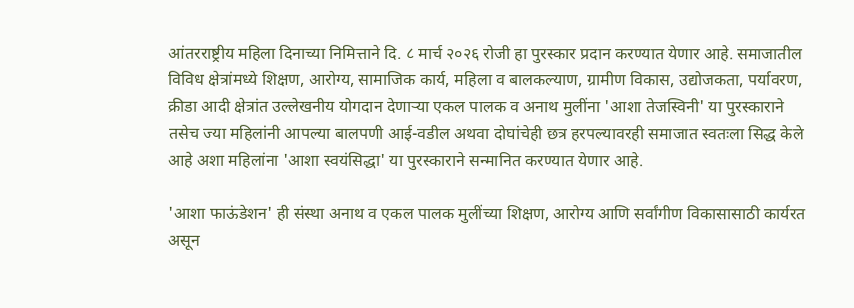आंतरराष्ट्रीय महिला दिनाच्या निमित्ताने दि. ८ मार्च २०२६ रोजी हा पुरस्कार प्रदान करण्यात येणार आहे. समाजातील विविध क्षेत्रांमध्ये शिक्षण, आरोग्य, सामाजिक कार्य, महिला व बालकल्याण, ग्रामीण विकास, उद्योजकता, पर्यावरण, क्रीडा आदी क्षेत्रांत उल्लेखनीय योगदान देणाऱ्या एकल पालक व अनाथ मुलींना 'आशा तेजस्विनी' या पुरस्काराने तसेच ज्या महिलांनी आपल्या बालपणी आई-वडील अथवा दोघांचेही छत्र हरपल्यावरही समाजात स्वतःला सिद्ध केले आहे अशा महिलांना 'आशा स्वयंसिद्धा' या पुरस्काराने सन्मानित करण्यात येणार आहे.

'आशा फाऊंडेशन' ही संस्था अनाथ व एकल पालक मुलींच्या शिक्षण, आरोग्य आणि सर्वांगीण विकासासाठी कार्यरत असून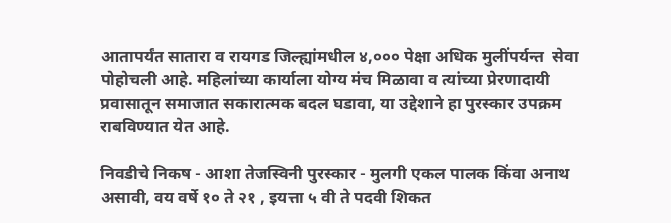आतापर्यंत सातारा व रायगड जिल्ह्यांमधील ४,००० पेक्षा अधिक मुलींपर्यन्त  सेवा पोहोचली आहे. महिलांच्या कार्याला योग्य मंच मिळावा व त्यांच्या प्रेरणादायी प्रवासातून समाजात सकारात्मक बदल घडावा, या उद्देशाने हा पुरस्कार उपक्रम राबविण्यात येत आहे.

निवडीचे निकष - आशा तेजस्विनी पुरस्कार - मुलगी एकल पालक किंवा अनाथ असावी, वय वर्षे १० ते २१ , इयत्ता ५ वी ते पदवी शिकत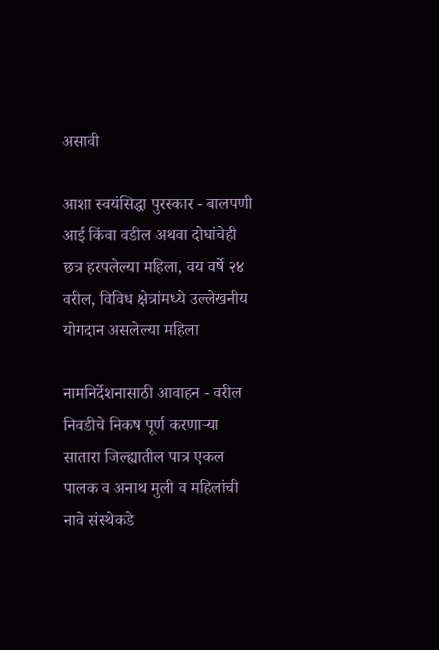असावी

आशा स्वयंसिद्धा पुरस्कार - बालपणी आई किंवा वडील अथवा दोघांचेही छत्र हरपलेल्या महिला, वय वर्षे २४ वरील, विविध क्षेत्रांमध्ये उल्लेखनीय योगदान असलेल्या महिला

नामनिर्देशनासाठी आवाहन - वरील निवडीचे निकष पूर्ण करणाऱ्या सातारा जिल्ह्यातील पात्र एकल पालक व अनाथ मुली व महिलांची नावे संस्थेकडे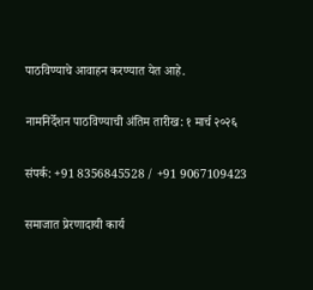पाठविण्याचे आवाहन करण्यात येत आहे.

नामनिर्देशन पाठविण्याची अंतिम तारीख: १ मार्च २०२६

संपर्क: +91 8356845528 / +91 9067109423

समाजात प्रेरणादायी कार्य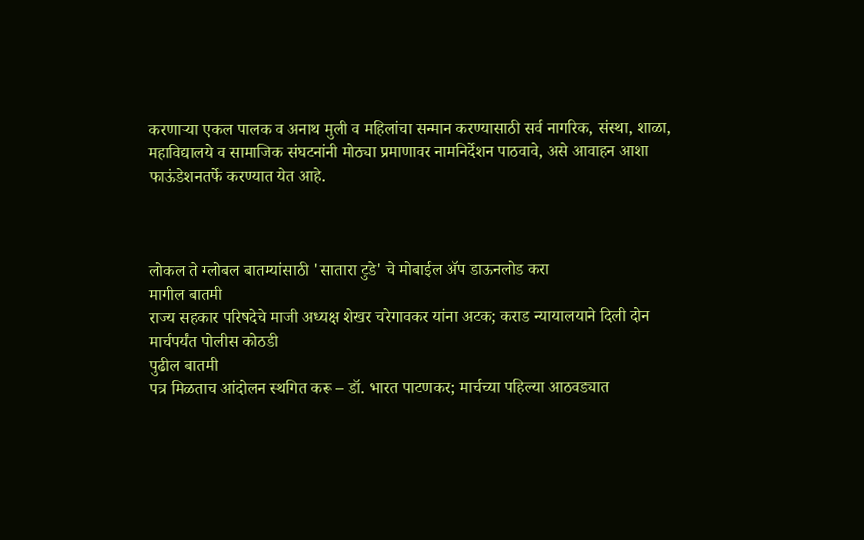करणाऱ्या एकल पालक व अनाथ मुली व महिलांचा सन्मान करण्यासाठी सर्व नागरिक, संस्था, शाळा, महाविद्यालये व सामाजिक संघटनांनी मोठ्या प्रमाणावर नामनिर्देशन पाठवावे, असे आवाहन आशा फाऊंडेशनतर्फे करण्यात येत आहे.



लोकल ते ग्लोबल बातम्यांसाठी 'सातारा टुडे' चे मोबाईल ॲप डाऊनलोड करा
मागील बातमी
राज्य सहकार परिषदेचे माजी अध्यक्ष शेखर चरेगावकर यांना अटक; कराड न्यायालयाने दिली दोन मार्चपर्यंत पोलीस कोठडी
पुढील बातमी
पत्र मिळताच आंदोलन स्थगित करू – डॉ. भारत पाटणकर; मार्चच्या पहिल्या आठवड्यात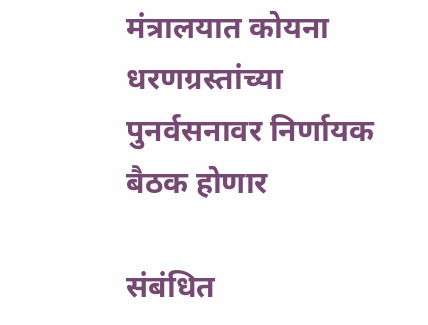मंत्रालयात कोयना धरणग्रस्तांच्या पुनर्वसनावर निर्णायक बैठक होणार

संबंधित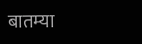बातम्या